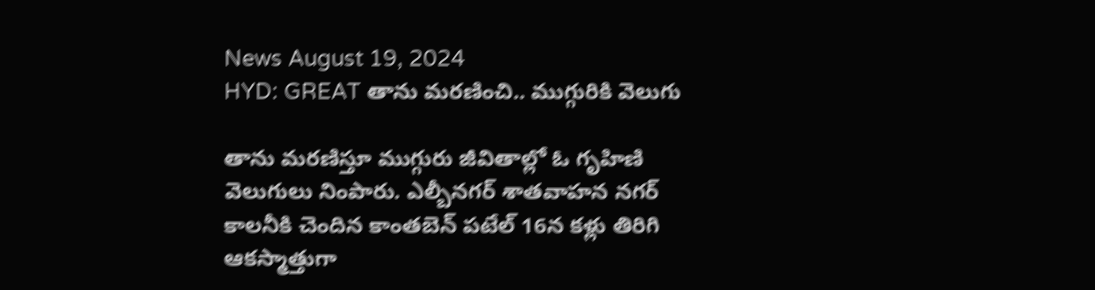News August 19, 2024
HYD: GREAT తాను మరణించి.. ముగ్గురికి వెలుగు

తాను మరణిస్తూ ముగ్గురు జీవితాల్లో ఓ గృహిణి వెలుగులు నింపారు. ఎల్బీనగర్ శాతవాహన నగర్ కాలనీకి చెందిన కాంతబెన్ పటేల్ 16న కళ్లు తిరిగి ఆకస్మాత్తుగా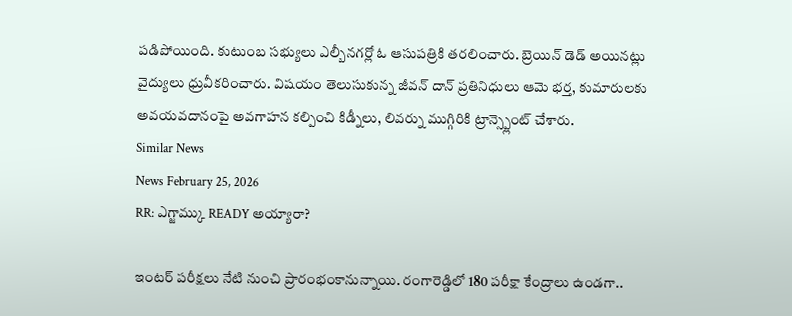పడిపోయింది. కుటుంబ సభ్యులు ఎల్బీనగర్లో ఓ ఆసుపత్రికి తరలించారు. బ్రెయిన్ డెడ్ అయినట్లు వైద్యులు ధ్రువీకరించారు. విషయం తెలుసుకున్న జీవన్ దాన్ ప్రతినిధులు ఆమె భర్త, కుమారులకు అవయవదానంపై అవగాహన కల్పించి కిడ్నీలు, లివర్ను ముగ్గిరికి ట్రాన్స్ప్లెంట్ చేశారు.
Similar News
News February 25, 2026
RR: ఎగ్జామ్కు READY అయ్యారా?

ఇంటర్ పరీక్షలు నేటి నుంచి ప్రారంభంకానున్నాయి. రంగారెడ్డిలో 180 పరీక్షా కేంద్రాలు ఉండగా..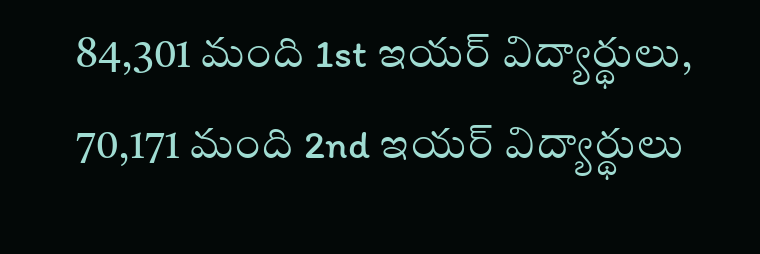84,301 మంది 1st ఇయర్ విద్యార్థులు, 70,171 మంది 2nd ఇయర్ విద్యార్థులు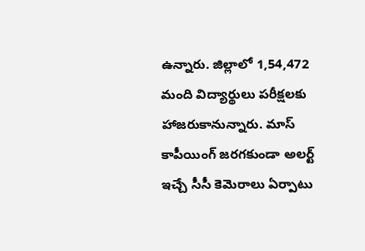ఉన్నారు. జిల్లాలో 1,54,472 మంది విద్యార్థులు పరీక్షలకు హాజరుకానున్నారు. మాస్ కాపీయింగ్ జరగకుండా అలర్ట్ ఇచ్చే సీసీ కెమెరాలు ఏర్పాటు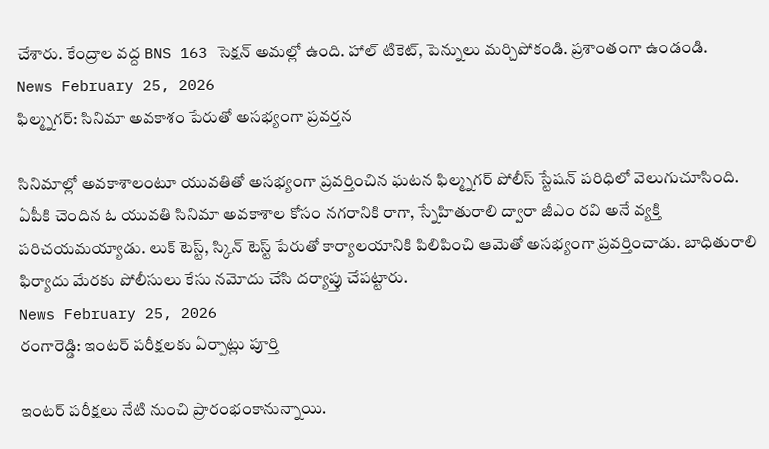చేశారు. కేంద్రాల వద్ద BNS 163 సెక్షన్ అమల్లో ఉంది. హాల్ టికెట్, పెన్నులు మర్చిపోకండి. ప్రశాంతంగా ఉండండి.
News February 25, 2026
ఫిల్మ్నగర్: సినిమా అవకాశం పేరుతో అసభ్యంగా ప్రవర్తన

సినిమాల్లో అవకాశాలంటూ యువతితో అసభ్యంగా ప్రవర్తించిన ఘటన ఫిల్మ్నగర్ పోలీస్ స్టేషన్ పరిధిలో వెలుగుచూసింది. ఏపీకి చెందిన ఓ యువతి సినిమా అవకాశాల కోసం నగరానికి రాగా, స్నేహితురాలి ద్వారా జీఎం రవి అనే వ్యక్తి పరిచయమయ్యాడు. లుక్ టెస్ట్, స్కిన్ టెస్ట్ పేరుతో కార్యాలయానికి పిలిపించి ఆమెతో అసభ్యంగా ప్రవర్తించాడు. బాధితురాలి ఫిర్యాదు మేరకు పోలీసులు కేసు నమోదు చేసి దర్యాప్తు చేపట్టారు.
News February 25, 2026
రంగారెడ్డి: ఇంటర్ పరీక్షలకు ఏర్పాట్లు పూర్తి

ఇంటర్ పరీక్షలు నేటి నుంచి ప్రారంభంకానున్నాయి.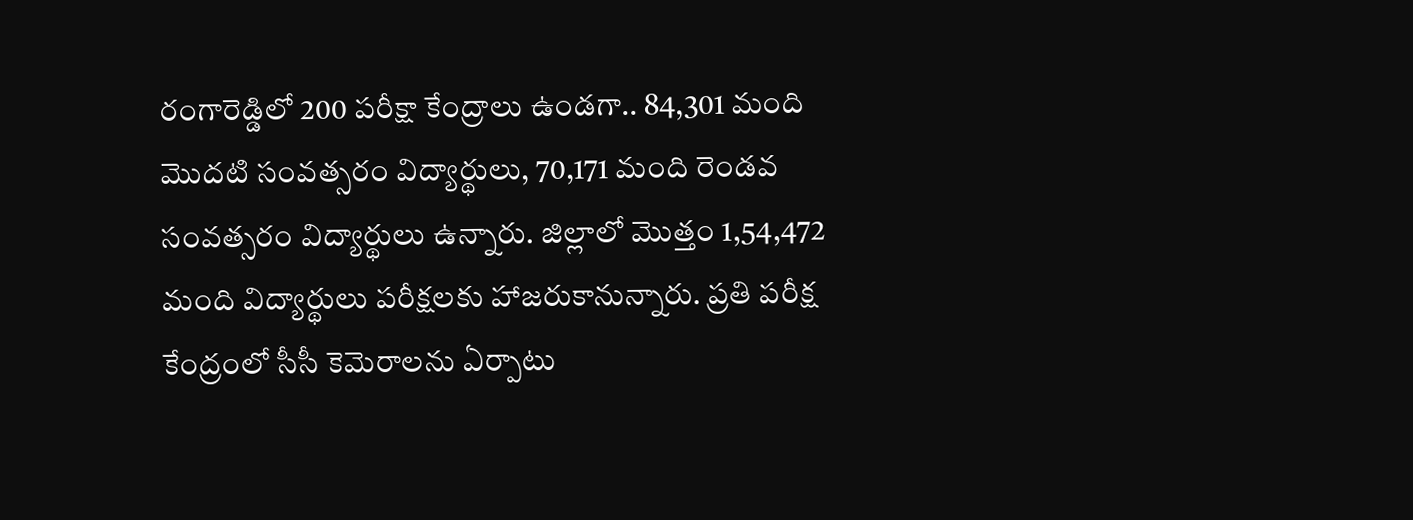రంగారెడ్డిలో 200 పరీక్షా కేంద్రాలు ఉండగా.. 84,301 మంది మొదటి సంవత్సరం విద్యార్థులు, 70,171 మంది రెండవ సంవత్సరం విద్యార్థులు ఉన్నారు. జిల్లాలో మొత్తం 1,54,472 మంది విద్యార్థులు పరీక్షలకు హాజరుకానున్నారు. ప్రతి పరీక్ష కేంద్రంలో సీసీ కెమెరాలను ఏర్పాటు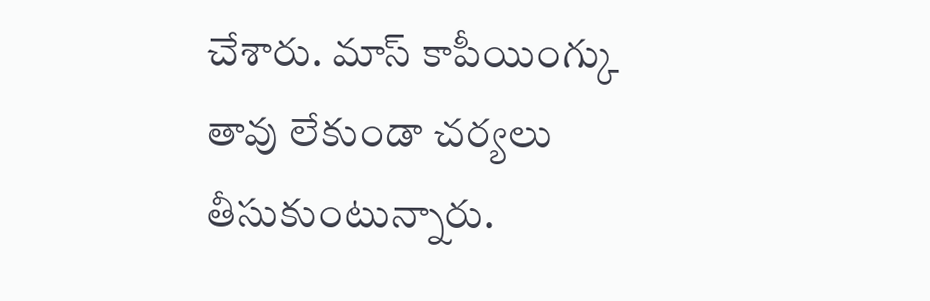చేశారు. మాస్ కాపీయింగ్కు తావు లేకుండా చర్యలు తీసుకుంటున్నారు.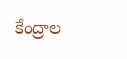కేంద్రాల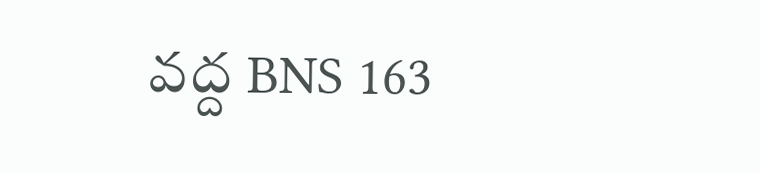వద్ద BNS 163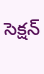సెక్షన్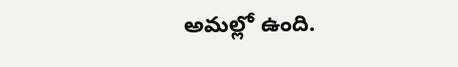అమల్లో ఉంది.